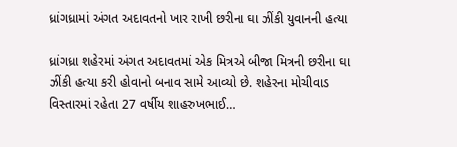ધ્રાંગધ્રામાં અંગત અદાવતનો ખાર રાખી છરીના ઘા ઝીંકી યુવાનની હત્યા

ધ્રાંગધ્રા શહેરમાં અંગત અદાવતમાં એક મિત્રએ બીજા મિત્રની છરીના ઘા ઝીંકી હત્યા કરી હોવાનો બનાવ સામે આવ્યો છે. શહેરના મોચીવાડ વિસ્તારમાં રહેતા 27 વર્ષીય શાહરુખભાઈ…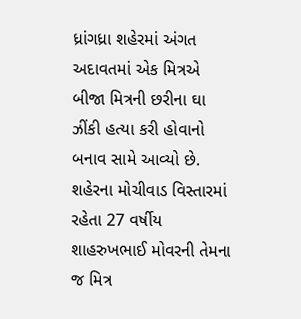ધ્રાંગધ્રા શહેરમાં અંગત અદાવતમાં એક મિત્રએ બીજા મિત્રની છરીના ઘા ઝીંકી હત્યા કરી હોવાનો બનાવ સામે આવ્યો છે. શહેરના મોચીવાડ વિસ્તારમાં રહેતા 27 વર્ષીય શાહરુખભાઈ મોવરની તેમના જ મિત્ર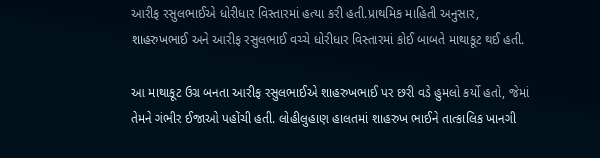આરીફ રસુલભાઈએ ધોરીધાર વિસ્તારમાં હત્યા કરી હતી.પ્રાથમિક માહિતી અનુસાર, શાહરુખભાઈ અને આરીફ રસુલભાઈ વચ્ચે ધોરીધાર વિસ્તારમાં કોઈ બાબતે માથાકૂટ થઈ હતી.

આ માથાકૂટ ઉગ્ર બનતા આરીફ રસુલભાઈએ શાહરુખભાઈ પર છરી વડે હુમલો કર્યો હતો, જેમાં તેમને ગંભીર ઈજાઓ પહોંચી હતી. લોહીલુહાણ હાલતમાં શાહરુખ ભાઈને તાત્કાલિક ખાનગી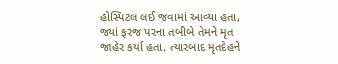હોસ્પિટલ લઈ જવામાં આવ્યા હતા, જ્યાં ફરજ પરના તબીબે તેમને મૃત જાહેર કર્યા હતા. ત્યારબાદ મૃતદેહને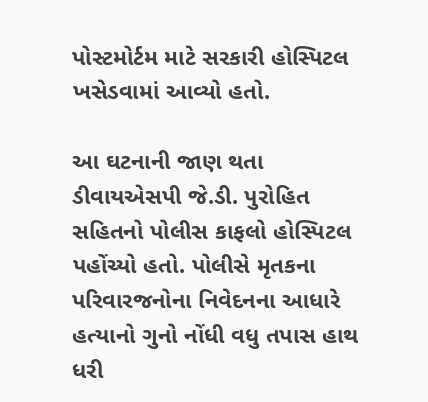પોસ્ટમોર્ટમ માટે સરકારી હોસ્પિટલ ખસેડવામાં આવ્યો હતો.

આ ઘટનાની જાણ થતા ડીવાયએસપી જે.ડી. પુરોહિત સહિતનો પોલીસ કાફલો હોસ્પિટલ પહોંચ્યો હતો. પોલીસે મૃતકના પરિવારજનોના નિવેદનના આધારે હત્યાનો ગુનો નોંધી વધુ તપાસ હાથ ધરી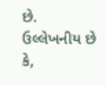છે. ઉલ્લેખનીય છે કે,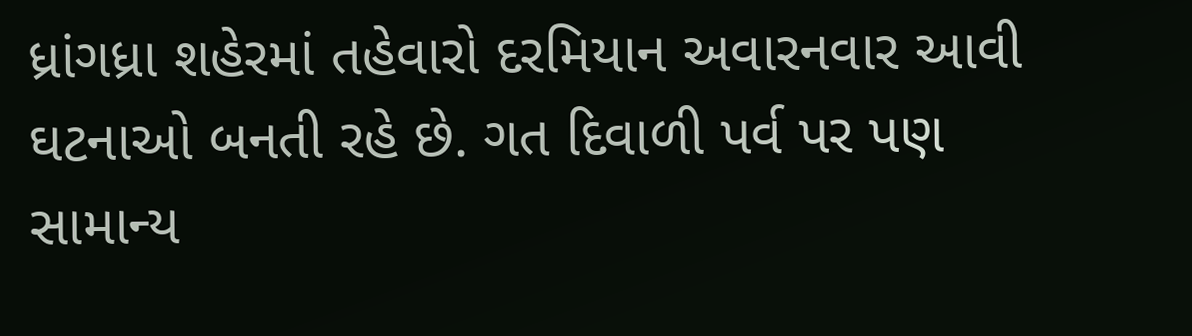ધ્રાંગધ્રા શહેરમાં તહેવારો દરમિયાન અવારનવાર આવી ઘટનાઓ બનતી રહે છે. ગત દિવાળી પર્વ પર પણ સામાન્ય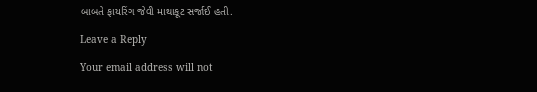બાબતે ફાયરિંગ જેવી માથાકૂટ સર્જાઈ હતી.

Leave a Reply

Your email address will not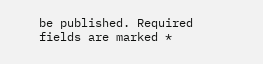be published. Required fields are marked *